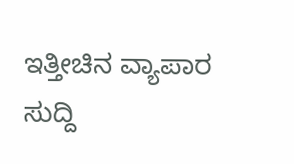ಇತ್ತೀಚಿನ ವ್ಯಾಪಾರ ಸುದ್ದಿ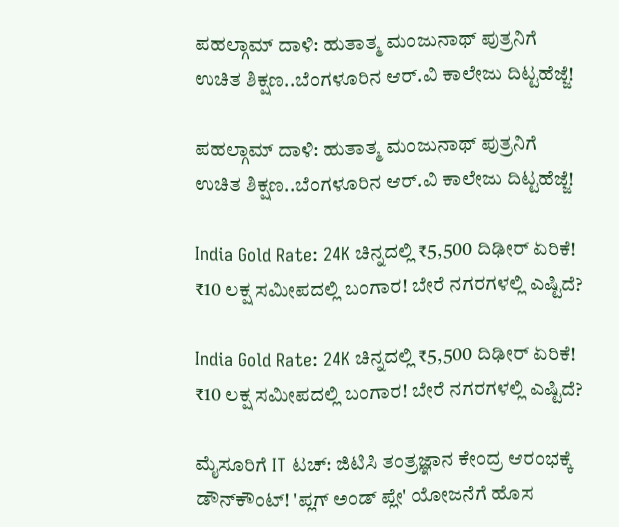ಪಹಲ್ಗಾಮ್ ದಾಳಿ: ಹುತಾತ್ಮ ಮಂಜುನಾಥ್ ಪುತ್ರನಿಗೆ ಉಚಿತ ಶಿಕ್ಷಣ..ಬೆಂಗಳೂರಿನ ಆರ್.ವಿ ಕಾಲೇಜು ದಿಟ್ಟಹೆಜ್ಜೆ!

ಪಹಲ್ಗಾಮ್ ದಾಳಿ: ಹುತಾತ್ಮ ಮಂಜುನಾಥ್ ಪುತ್ರನಿಗೆ ಉಚಿತ ಶಿಕ್ಷಣ..ಬೆಂಗಳೂರಿನ ಆರ್.ವಿ ಕಾಲೇಜು ದಿಟ್ಟಹೆಜ್ಜೆ!

India Gold Rate: 24K ಚಿನ್ನದಲ್ಲಿ ₹5,500 ದಿಢೀರ್ ಏರಿಕೆ! ₹10 ಲಕ್ಷ ಸಮೀಪದಲ್ಲಿ ಬಂಗಾರ! ಬೇರೆ ನಗರಗಳಲ್ಲಿ ಎಷ್ಟಿದೆ?

India Gold Rate: 24K ಚಿನ್ನದಲ್ಲಿ ₹5,500 ದಿಢೀರ್ ಏರಿಕೆ! ₹10 ಲಕ್ಷ ಸಮೀಪದಲ್ಲಿ ಬಂಗಾರ! ಬೇರೆ ನಗರಗಳಲ್ಲಿ ಎಷ್ಟಿದೆ?

ಮೈಸೂರಿಗೆ IT ಟಚ್: ಜಿಟಿಸಿ ತಂತ್ರಜ್ಞಾನ ಕೇಂದ್ರ ಆರಂಭಕ್ಕೆ ಡೌನ್‌ಕೌಂಟ್! 'ಪ್ಲಗ್ ಅಂಡ್ ಪ್ಲೇ' ಯೋಜನೆಗೆ ಹೊಸ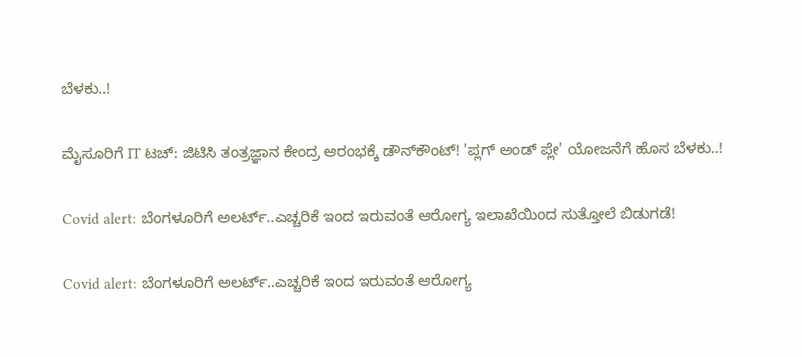ಬೆಳಕು..!

ಮೈಸೂರಿಗೆ IT ಟಚ್: ಜಿಟಿಸಿ ತಂತ್ರಜ್ಞಾನ ಕೇಂದ್ರ ಆರಂಭಕ್ಕೆ ಡೌನ್‌ಕೌಂಟ್! 'ಪ್ಲಗ್ ಅಂಡ್ ಪ್ಲೇ' ಯೋಜನೆಗೆ ಹೊಸ ಬೆಳಕು..!

Covid alert: ಬೆಂಗಳೂರಿಗೆ ಅಲರ್ಟ್‌..ಎಚ್ಚರಿಕೆ ಇಂದ ಇರುವಂತೆ ಆರೋಗ್ಯ ಇಲಾಖೆಯಿಂದ ಸುತ್ತೋಲೆ ಬಿಡುಗಡೆ!

Covid alert: ಬೆಂಗಳೂರಿಗೆ ಅಲರ್ಟ್‌..ಎಚ್ಚರಿಕೆ ಇಂದ ಇರುವಂತೆ ಆರೋಗ್ಯ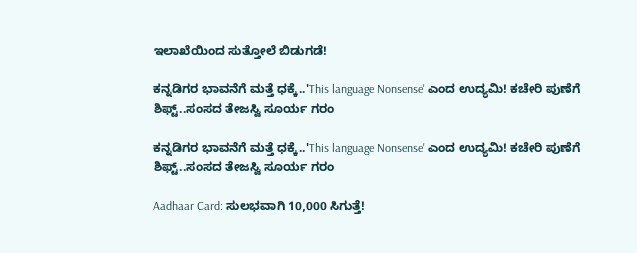ಇಲಾಖೆಯಿಂದ ಸುತ್ತೋಲೆ ಬಿಡುಗಡೆ!

ಕನ್ನಡಿಗರ ಭಾವನೆಗೆ ಮತ್ತೆ ಧಕ್ಕೆ..'This language Nonsense' ಎಂದ ಉದ್ಯಮಿ! ಕಚೇರಿ ಪುಣೆಗೆ ಶಿಫ್ಟ್..ಸಂಸದ ತೇಜಸ್ವಿ ಸೂರ್ಯ ಗರಂ

ಕನ್ನಡಿಗರ ಭಾವನೆಗೆ ಮತ್ತೆ ಧಕ್ಕೆ..'This language Nonsense' ಎಂದ ಉದ್ಯಮಿ! ಕಚೇರಿ ಪುಣೆಗೆ ಶಿಫ್ಟ್..ಸಂಸದ ತೇಜಸ್ವಿ ಸೂರ್ಯ ಗರಂ

Aadhaar Card: ಸುಲಭವಾಗಿ 10,000 ಸಿಗುತ್ತೆ!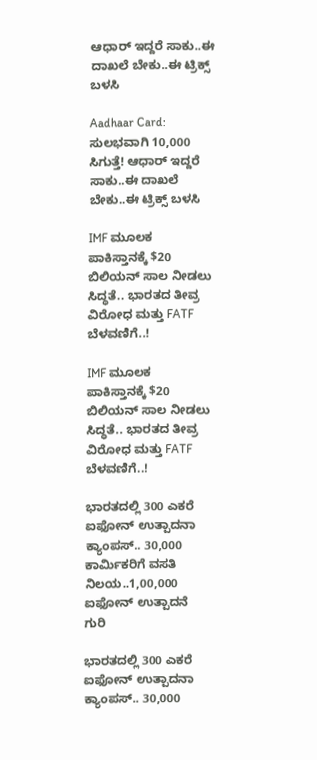ಆಧಾರ್ ಇದ್ದರೆ ಸಾಕು..ಈ ದಾಖಲೆ ಬೇಕು..ಈ ಟ್ರಿಕ್ಸ್ ಬಳಸಿ

Aadhaar Card: ಸುಲಭವಾಗಿ 10,000 ಸಿಗುತ್ತೆ! ಆಧಾರ್ ಇದ್ದರೆ ಸಾಕು..ಈ ದಾಖಲೆ ಬೇಕು..ಈ ಟ್ರಿಕ್ಸ್ ಬಳಸಿ

IMF ಮೂಲಕ ಪಾಕಿಸ್ತಾನಕ್ಕೆ $20 ಬಿಲಿಯನ್ ಸಾಲ ನೀಡಲು ಸಿದ್ಧತೆ.. ಭಾರತದ ತೀವ್ರ ವಿರೋಧ ಮತ್ತು FATF ಬೆಳವಣಿಗೆ..!

IMF ಮೂಲಕ ಪಾಕಿಸ್ತಾನಕ್ಕೆ $20 ಬಿಲಿಯನ್ ಸಾಲ ನೀಡಲು ಸಿದ್ಧತೆ.. ಭಾರತದ ತೀವ್ರ ವಿರೋಧ ಮತ್ತು FATF ಬೆಳವಣಿಗೆ..!

ಭಾರತದಲ್ಲಿ 300 ಎಕರೆ ಐಫೋನ್ ಉತ್ಪಾದನಾ ಕ್ಯಾಂಪಸ್.. 30,000 ಕಾರ್ಮಿಕರಿಗೆ ವಸತಿ ನಿಲಯ..1,00,000 ಐಫೋನ್‌ ಉತ್ಪಾದನೆ ಗುರಿ

ಭಾರತದಲ್ಲಿ 300 ಎಕರೆ ಐಫೋನ್ ಉತ್ಪಾದನಾ ಕ್ಯಾಂಪಸ್.. 30,000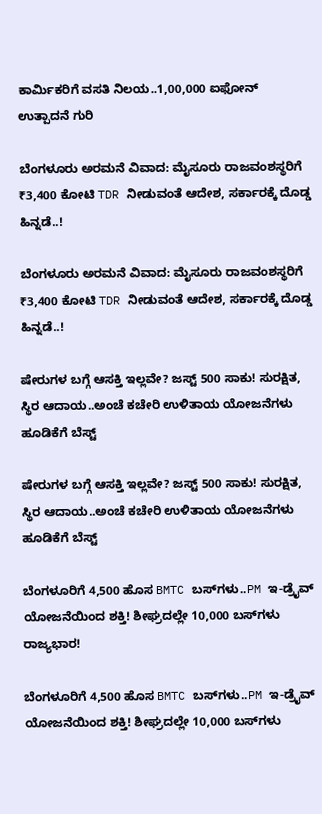ಕಾರ್ಮಿಕರಿಗೆ ವಸತಿ ನಿಲಯ..1,00,000 ಐಫೋನ್‌ ಉತ್ಪಾದನೆ ಗುರಿ

ಬೆಂಗಳೂರು ಅರಮನೆ ವಿವಾದ: ಮೈಸೂರು ರಾಜವಂಶಸ್ಥರಿಗೆ ₹3,400 ಕೋಟಿ TDR ನೀಡುವಂತೆ ಆದೇಶ, ಸರ್ಕಾರಕ್ಕೆ ದೊಡ್ಡ ಹಿನ್ನಡೆ..!

ಬೆಂಗಳೂರು ಅರಮನೆ ವಿವಾದ: ಮೈಸೂರು ರಾಜವಂಶಸ್ಥರಿಗೆ ₹3,400 ಕೋಟಿ TDR ನೀಡುವಂತೆ ಆದೇಶ, ಸರ್ಕಾರಕ್ಕೆ ದೊಡ್ಡ ಹಿನ್ನಡೆ..!

ಷೇರುಗಳ ಬಗ್ಗೆ ಆಸಕ್ತಿ ಇಲ್ಲವೇ? ಜಸ್ಟ್ 500 ಸಾಕು! ಸುರಕ್ಷಿತ, ಸ್ಥಿರ ಆದಾಯ..ಅಂಚೆ ಕಚೇರಿ ಉಳಿತಾಯ ಯೋಜನೆಗಳು ಹೂಡಿಕೆಗೆ ಬೆಸ್ಟ್

ಷೇರುಗಳ ಬಗ್ಗೆ ಆಸಕ್ತಿ ಇಲ್ಲವೇ? ಜಸ್ಟ್ 500 ಸಾಕು! ಸುರಕ್ಷಿತ, ಸ್ಥಿರ ಆದಾಯ..ಅಂಚೆ ಕಚೇರಿ ಉಳಿತಾಯ ಯೋಜನೆಗಳು ಹೂಡಿಕೆಗೆ ಬೆಸ್ಟ್

ಬೆಂಗಳೂರಿಗೆ 4,500 ಹೊಸ BMTC ಬಸ್‌ಗಳು..PM ಇ-ಡ್ರೈವ್ ಯೋಜನೆಯಿಂದ ಶಕ್ತಿ! ಶೀಘ್ರದಲ್ಲೇ 10,000 ಬಸ್‌ಗಳು ರಾಜ್ಯಭಾರ!

ಬೆಂಗಳೂರಿಗೆ 4,500 ಹೊಸ BMTC ಬಸ್‌ಗಳು..PM ಇ-ಡ್ರೈವ್ ಯೋಜನೆಯಿಂದ ಶಕ್ತಿ! ಶೀಘ್ರದಲ್ಲೇ 10,000 ಬಸ್‌ಗಳು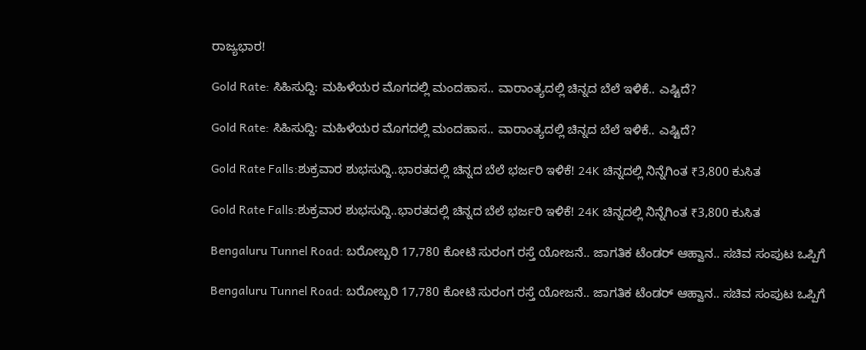ರಾಜ್ಯಭಾರ!

Gold Rate: ಸಿಹಿಸುದ್ದಿ: ಮಹಿಳೆಯರ ಮೊಗದಲ್ಲಿ ಮಂದಹಾಸ.. ವಾರಾಂತ್ಯದಲ್ಲಿ ಚಿನ್ನದ ಬೆಲೆ ಇಳಿಕೆ.. ಎಷ್ಟಿದೆ?

Gold Rate: ಸಿಹಿಸುದ್ದಿ: ಮಹಿಳೆಯರ ಮೊಗದಲ್ಲಿ ಮಂದಹಾಸ.. ವಾರಾಂತ್ಯದಲ್ಲಿ ಚಿನ್ನದ ಬೆಲೆ ಇಳಿಕೆ.. ಎಷ್ಟಿದೆ?

Gold Rate Falls:ಶುಕ್ರವಾರ ಶುಭಸುದ್ದಿ..ಭಾರತದಲ್ಲಿ ಚಿನ್ನದ ಬೆಲೆ ಭರ್ಜರಿ ಇಳಿಕೆ! 24K ಚಿನ್ನದಲ್ಲಿ ನಿನ್ನೆಗಿಂತ ₹3,800 ಕುಸಿತ

Gold Rate Falls:ಶುಕ್ರವಾರ ಶುಭಸುದ್ದಿ..ಭಾರತದಲ್ಲಿ ಚಿನ್ನದ ಬೆಲೆ ಭರ್ಜರಿ ಇಳಿಕೆ! 24K ಚಿನ್ನದಲ್ಲಿ ನಿನ್ನೆಗಿಂತ ₹3,800 ಕುಸಿತ

Bengaluru Tunnel Road: ಬರೋಬ್ಬರಿ 17,780 ಕೋಟಿ ಸುರಂಗ ರಸ್ತೆ ಯೋಜನೆ.. ಜಾಗತಿಕ ಟೆಂಡರ್ ಆಹ್ವಾನ.. ಸಚಿವ ಸಂಪುಟ ಒಪ್ಪಿಗೆ

Bengaluru Tunnel Road: ಬರೋಬ್ಬರಿ 17,780 ಕೋಟಿ ಸುರಂಗ ರಸ್ತೆ ಯೋಜನೆ.. ಜಾಗತಿಕ ಟೆಂಡರ್ ಆಹ್ವಾನ.. ಸಚಿವ ಸಂಪುಟ ಒಪ್ಪಿಗೆ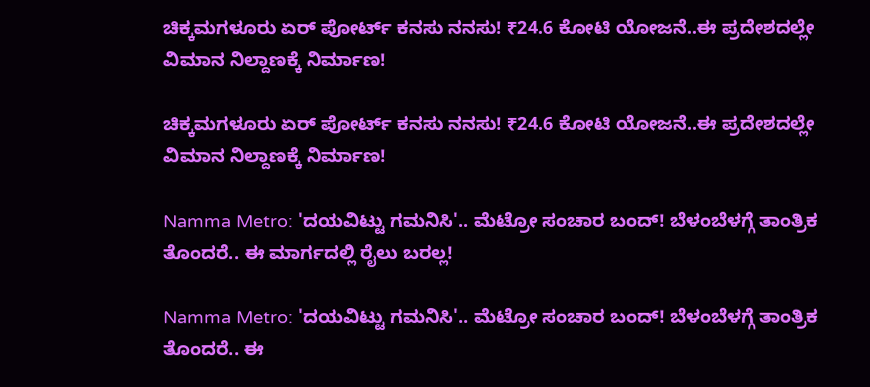ಚಿಕ್ಕಮಗಳೂರು ಏರ್ ಪೋರ್ಟ್ ಕನಸು ನನಸು! ₹24.6 ಕೋಟಿ ಯೋಜನೆ..ಈ ಪ್ರದೇಶದಲ್ಲೇ ವಿಮಾನ ನಿಲ್ದಾಣಕ್ಕೆ ನಿರ್ಮಾಣ!

ಚಿಕ್ಕಮಗಳೂರು ಏರ್ ಪೋರ್ಟ್ ಕನಸು ನನಸು! ₹24.6 ಕೋಟಿ ಯೋಜನೆ..ಈ ಪ್ರದೇಶದಲ್ಲೇ ವಿಮಾನ ನಿಲ್ದಾಣಕ್ಕೆ ನಿರ್ಮಾಣ!

Namma Metro: 'ದಯವಿಟ್ಟು ಗಮನಿಸಿ'.. ಮೆಟ್ರೋ ಸಂಚಾರ ಬಂದ್! ಬೆಳಂಬೆಳಗ್ಗೆ ತಾಂತ್ರಿಕ ತೊಂದರೆ.. ಈ ಮಾರ್ಗದಲ್ಲಿ ರೈಲು ಬರಲ್ಲ!

Namma Metro: 'ದಯವಿಟ್ಟು ಗಮನಿಸಿ'.. ಮೆಟ್ರೋ ಸಂಚಾರ ಬಂದ್! ಬೆಳಂಬೆಳಗ್ಗೆ ತಾಂತ್ರಿಕ ತೊಂದರೆ.. ಈ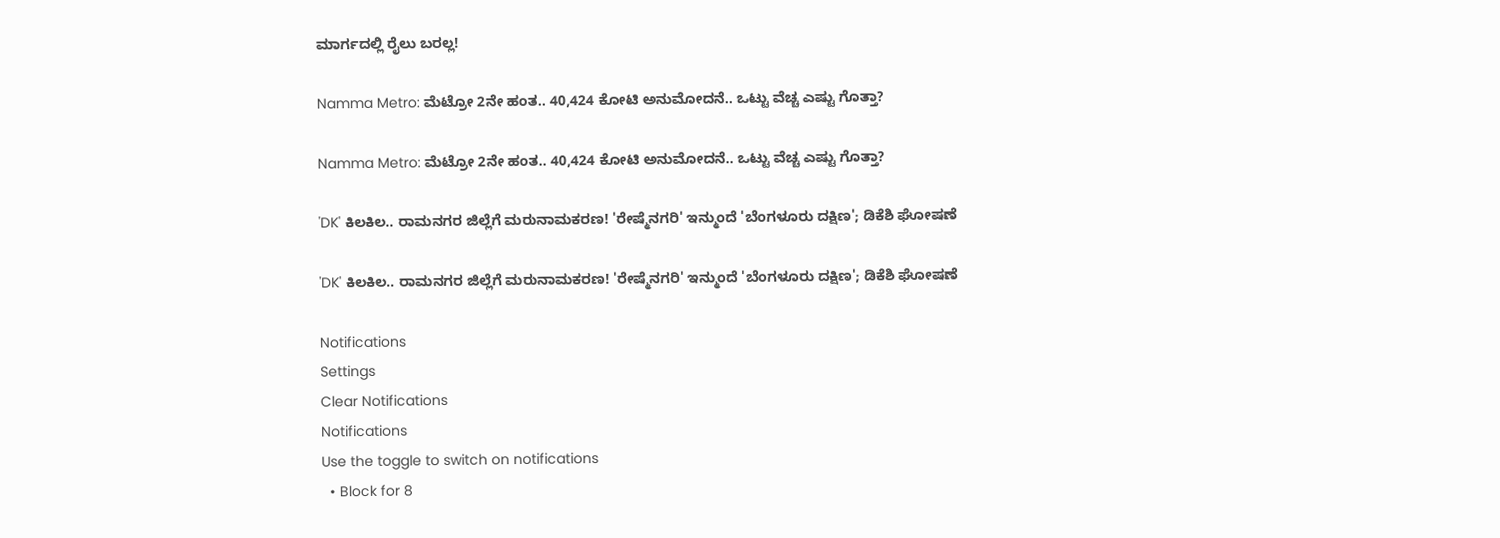ಮಾರ್ಗದಲ್ಲಿ ರೈಲು ಬರಲ್ಲ!

Namma Metro: ಮೆಟ್ರೋ 2ನೇ ಹಂತ.. 40,424 ಕೋಟಿ ಅನುಮೋದನೆ.. ಒಟ್ಟು ವೆಚ್ಚ ಎಷ್ಟು ಗೊತ್ತಾ?

Namma Metro: ಮೆಟ್ರೋ 2ನೇ ಹಂತ.. 40,424 ಕೋಟಿ ಅನುಮೋದನೆ.. ಒಟ್ಟು ವೆಚ್ಚ ಎಷ್ಟು ಗೊತ್ತಾ?

'DK' ಕಿಲಕಿಲ.. ರಾಮನಗರ ಜಿಲ್ಲೆಗೆ ಮರುನಾಮಕರಣ! 'ರೇಷ್ಮೆನಗರಿ' ಇನ್ಮುಂದೆ 'ಬೆಂಗಳೂರು ದಕ್ಷಿಣ'; ಡಿಕೆಶಿ ಘೋಷಣೆ

'DK' ಕಿಲಕಿಲ.. ರಾಮನಗರ ಜಿಲ್ಲೆಗೆ ಮರುನಾಮಕರಣ! 'ರೇಷ್ಮೆನಗರಿ' ಇನ್ಮುಂದೆ 'ಬೆಂಗಳೂರು ದಕ್ಷಿಣ'; ಡಿಕೆಶಿ ಘೋಷಣೆ

Notifications
Settings
Clear Notifications
Notifications
Use the toggle to switch on notifications
  • Block for 8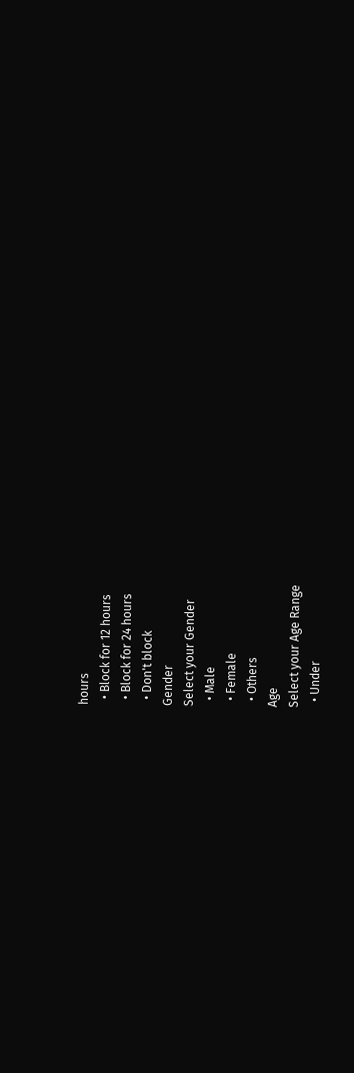hours
  • Block for 12 hours
  • Block for 24 hours
  • Don't block
Gender
Select your Gender
  • Male
  • Female
  • Others
Age
Select your Age Range
  • Under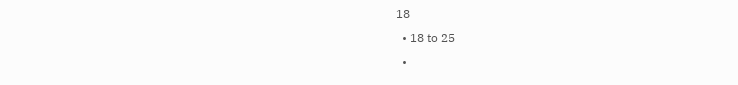18
  • 18 to 25
  •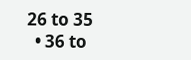26 to 35
  • 36 to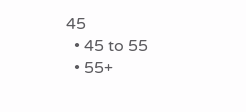45
  • 45 to 55
  • 55+